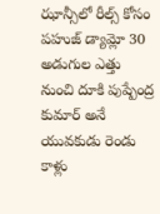ఝాన్సీలో రీల్స్ కోసం పహుజ్ డ్యామ్లో 30 అడుగుల ఎత్తు నుంచి దూకి పుష్పేంద్ర కుమార్ అనే యువకుడు రెండు కాళ్లు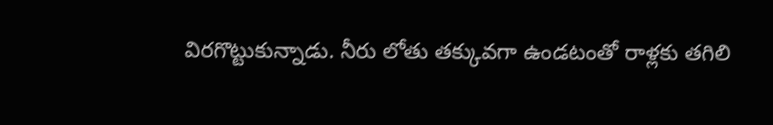విరగొట్టుకున్నాడు. నీరు లోతు తక్కువగా ఉండటంతో రాళ్లకు తగిలి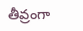తీవ్రంగా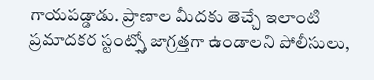గాయపడ్డాడు. ప్రాణాల మీదకు తెచ్చే ఇలాంటి ప్రమాదకర స్టంట్స్తో జాగ్రత్తగా ఉండాలని పోలీసులు,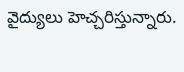వైద్యులు హెచ్చరిస్తున్నారు.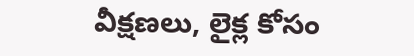వీక్షణలు, లైక్ల కోసం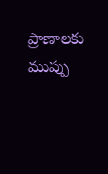ప్రాణాలకు ముప్పు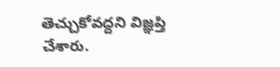తెచ్చుకోవద్దని విజ్ఞప్తి చేశారు.